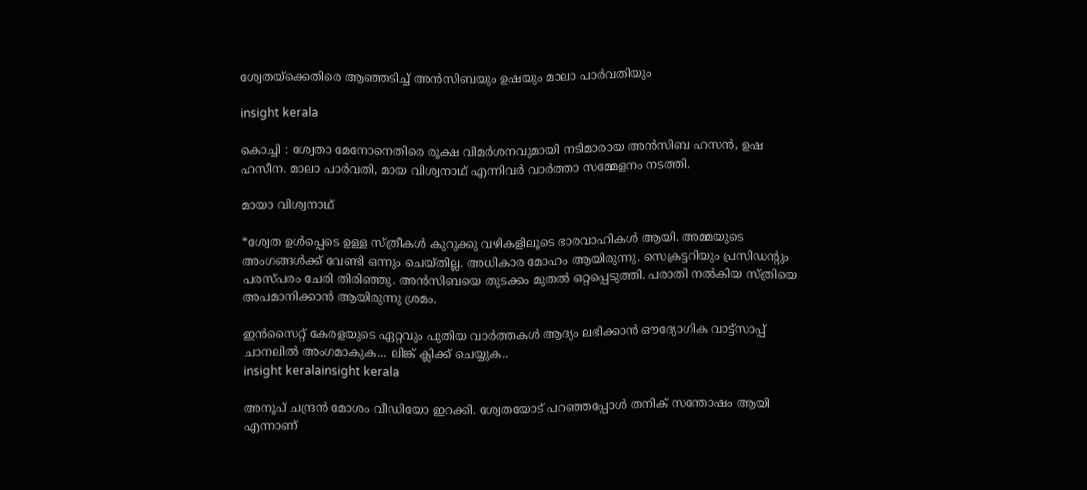ശ്വേതയ്ക്കെതിരെ ആഞ്ഞടിച്ച് അൻസിബയും ഉഷയും മാലാ പാർവതിയും

insight kerala

കൊച്ചി : ശ്വേതാ മേനോനെതിരെ രൂക്ഷ വിമർശനവുമായി നടിമാരായ അൻസിബ ഹസൻ, ഉഷ ഹസീന. മാലാ പാർവതി, മായ വിശ്വനാഥ് എന്നിവർ വാർത്താ സമ്മേളനം നടത്തി.

മായാ വിശ്വനാഥ്

*ശ്വേത ഉൾപ്പെടെ ഉള്ള സ്ത്രീകൾ കുറുക്കു വഴികളിലൂടെ ഭാരവാഹികൾ ആയി. അമ്മയുടെ അംഗങ്ങൾക്ക് വേണ്ടി ഒന്നും ചെയ്തില്ല. അധികാര മോഹം ആയിരുന്നു. സെക്രട്ടറിയും പ്രസിഡന്റും പരസ്പരം ചേരി തിരിഞ്ഞു. അൻസിബയെ തുടക്കം മുതൽ ഒറ്റപ്പെടുത്തി. പരാതി നൽകിയ സ്ത്രിയെ അപമാനിക്കാൻ ആയിരുന്നു ശ്രമം.

ഇൻസൈറ്റ് കേരളയുടെ ഏറ്റവും പുതിയ വാർത്തകൾ ആദ്യം ലഭിക്കാൻ ഔദ്യോഗിക വാട്ട്‌സാപ്പ് ചാനലിൽ അംഗമാകുക... ലിങ്ക് ക്ലിക്ക് ചെയ്യുക..
insight keralainsight kerala

അനൂപ് ചന്ദ്രൻ മോശം വീഡിയോ ഇറക്കി. ശ്വേതയോട് പറഞ്ഞപ്പോൾ തനിക് സന്തോഷം ആയി എന്നാണ്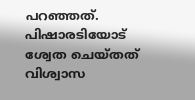പറഞ്ഞത്. പിഷാരടിയോട് ശ്വേത ചെയ്‌തത് വിശ്വാസ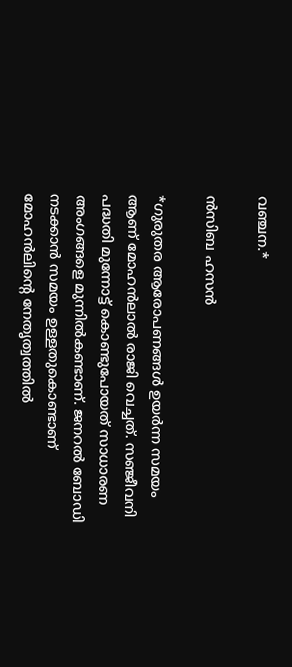വഞ്ചന.*

ൻസിബ ഹസൻ

*ഗുരുതര ആരോപണങ്ങൾ ഉയർന്ന സമയം ആണ് മോഹൻലാൽ രാജി വെച്ചത്. സഞ്ജീവനി പദ്ധതി മുന്നോട്ട് കൊണ്ടുപോയത് സാധാരണ അംഗങ്ങളെ മുന്നിൽകണ്ടാണ്. ജനറൽ ബോഡി നടക്കാൻ സമയം ഉള്ളതുകൊണ്ടാണ് മോഹൻലിന്റെ നേതൃത്വത്തിൽ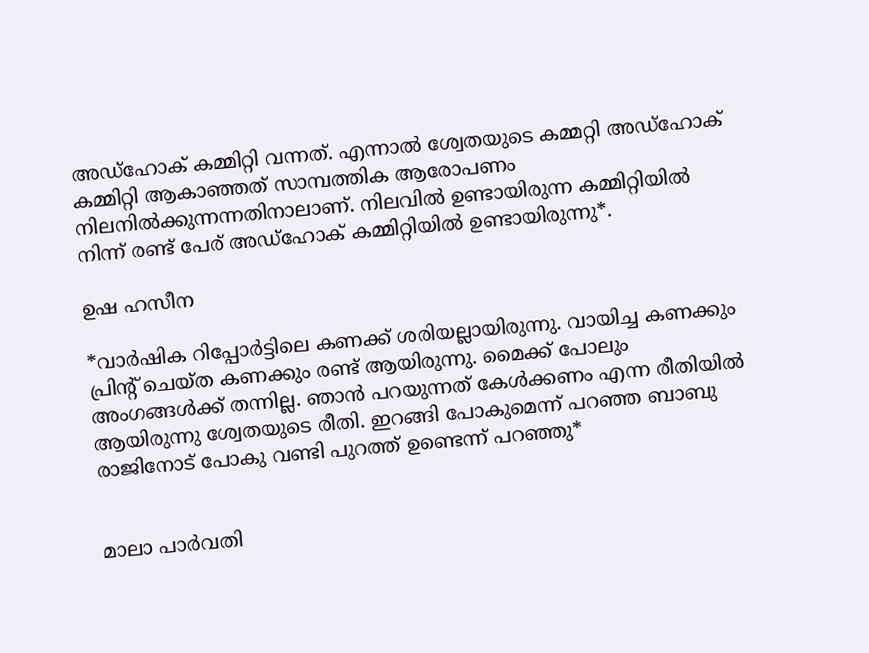അഡ്ഹോക് കമ്മിറ്റി വന്നത്. എന്നാൽ ശ്വേതയുടെ കമ്മറ്റി അഡ്ഹോക് കമ്മിറ്റി ആകാഞ്ഞത് സാമ്പത്തിക ആരോപണം നിലനിൽക്കുന്നന്നതിനാലാണ്. നിലവിൽ ഉണ്ടായിരുന്ന കമ്മിറ്റിയിൽ നിന്ന് രണ്ട് പേര് അഡ്ഹോക് കമ്മിറ്റിയിൽ ഉണ്ടായിരുന്നു*.

ഉഷ ഹസീന

*വാർഷിക റിപ്പോർട്ടിലെ കണക്ക് ശരിയല്ലായിരുന്നു. വായിച്ച കണക്കും പ്രിന്റ് ചെയ്ത കണക്കും രണ്ട് ആയിരുന്നു. മൈക്ക് പോലും അംഗങ്ങൾക്ക് തന്നില്ല. ഞാൻ പറയുന്നത് കേൾക്കണം എന്ന രീതിയിൽ ആയിരുന്നു ശ്വേതയുടെ രീതി. ഇറങ്ങി പോകുമെന്ന് പറഞ്ഞ ബാബു രാജിനോട് പോകു വണ്ടി പുറത്ത് ഉണ്ടെന്ന് പറഞ്ഞു*


മാലാ പാർവതി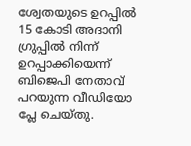ശ്വേതയുടെ ഉറപ്പിൽ 15 കോടി അദാനി ഗ്രുപ്പിൽ നിന്ന് ഉറപ്പാക്കിയെന്ന് ബിജെപി നേതാവ് പറയുന്ന വീഡിയോ പ്ലേ ചെയ്തു.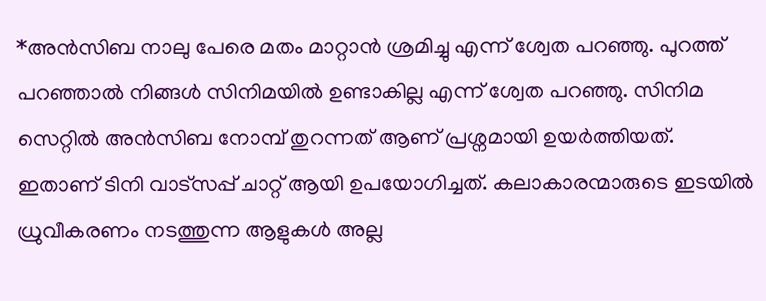*അൻസിബ നാലു പേരെ മതം മാറ്റാൻ ശ്രമിച്ചു എന്ന് ശ്വേത പറഞ്ഞു. പുറത്ത് പറഞ്ഞാൽ നിങ്ങൾ സിനിമയിൽ ഉണ്ടാകില്ല എന്ന് ശ്വേത പറഞ്ഞു. സിനിമ സെറ്റിൽ അൻസിബ നോമ്പ് തുറന്നത് ആണ് പ്രശ്നമായി ഉയർത്തിയത്. ഇതാണ് ടിനി വാട്സപ്പ് ചാറ്റ് ആയി ഉപയോഗിച്ചത്. കലാകാരന്മാരുടെ ഇടയിൽ ധ്രുവീകരണം നടത്തുന്ന ആളുകൾ അല്ല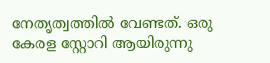നേതൃത്വത്തിൽ വേണ്ടത്. ഒരു കേരള സ്റ്റോറി ആയിരുന്നു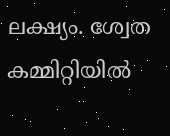ലക്ഷ്യം. ശ്വേത കമ്മിറ്റിയിൽ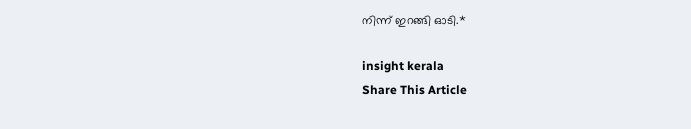നിന്ന് ഇറങ്ങി ഓടി.*

insight kerala
Share This Article